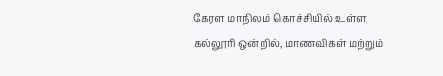கேரள மாநிலம் கொச்சியில் உள்ள கல்லூரி ஒன்றில், மாணவிகள் மற்றும்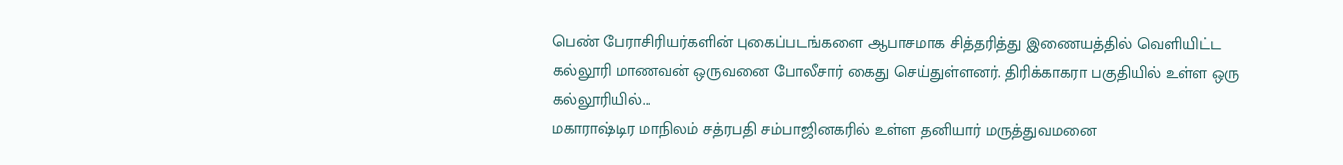பெண் பேராசிரியர்களின் புகைப்படங்களை ஆபாசமாக சித்தரித்து இணையத்தில் வெளியிட்ட கல்லூரி மாணவன் ஒருவனை போலீசார் கைது செய்துள்ளனர். திரிக்காகரா பகுதியில் உள்ள ஒரு கல்லூரியில்...
மகாராஷ்டிர மாநிலம் சத்ரபதி சம்பாஜினகரில் உள்ள தனியார் மருத்துவமனை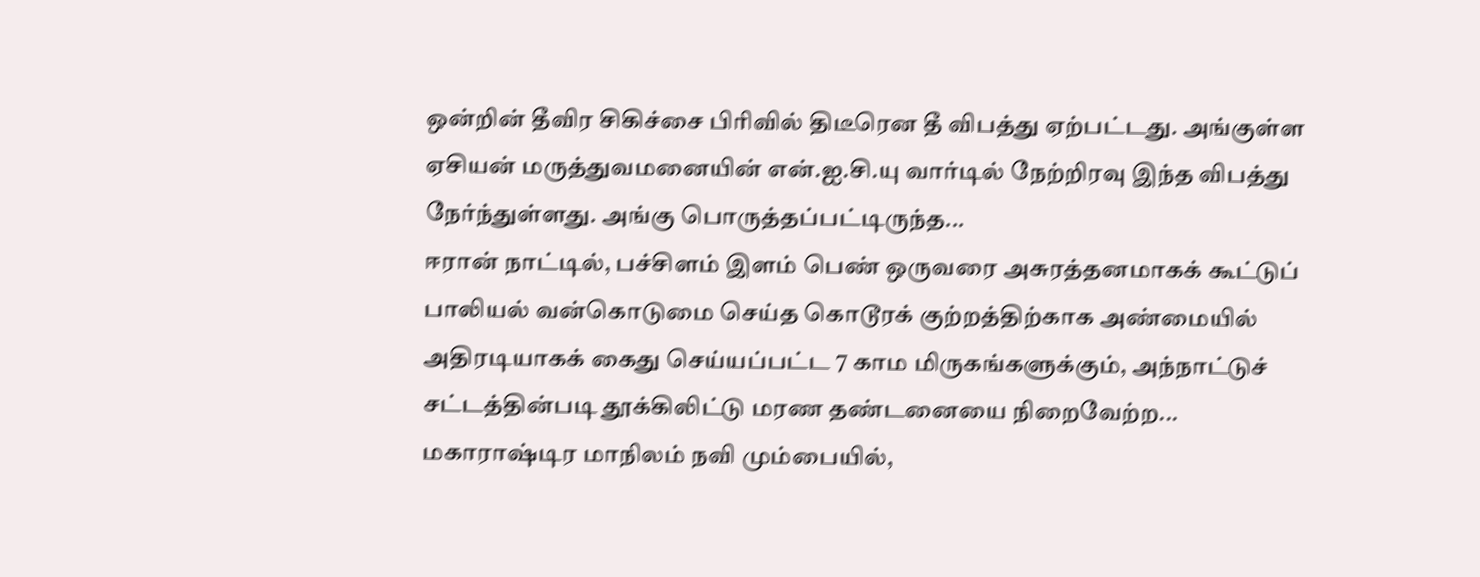ஒன்றின் தீவிர சிகிச்சை பிரிவில் திடீரென தீ விபத்து ஏற்பட்டது. அங்குள்ள ஏசியன் மருத்துவமனையின் என்.ஐ.சி.யு வார்டில் நேற்றிரவு இந்த விபத்து நேர்ந்துள்ளது. அங்கு பொருத்தப்பட்டிருந்த...
ஈரான் நாட்டில், பச்சிளம் இளம் பெண் ஒருவரை அசுரத்தனமாகக் கூட்டுப் பாலியல் வன்கொடுமை செய்த கொடூரக் குற்றத்திற்காக அண்மையில் அதிரடியாகக் கைது செய்யப்பட்ட 7 காம மிருகங்களுக்கும், அந்நாட்டுச் சட்டத்தின்படி தூக்கிலிட்டு மரண தண்டனையை நிறைவேற்ற...
மகாராஷ்டிர மாநிலம் நவி மும்பையில்,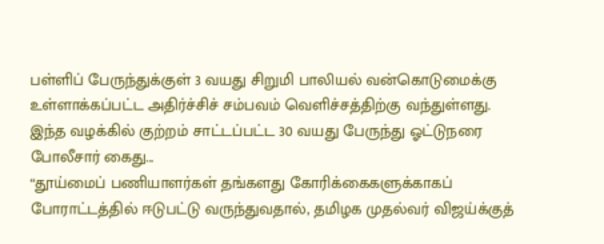பள்ளிப் பேருந்துக்குள் 3 வயது சிறுமி பாலியல் வன்கொடுமைக்கு உள்ளாக்கப்பட்ட அதிர்ச்சிச் சம்பவம் வெளிச்சத்திற்கு வந்துள்ளது. இந்த வழக்கில் குற்றம் சாட்டப்பட்ட 30 வயது பேருந்து ஓட்டுநரை போலீசார் கைது...
“தூய்மைப் பணியாளர்கள் தங்களது கோரிக்கைகளுக்காகப் போராட்டத்தில் ஈடுபட்டு வருந்துவதால், தமிழக முதல்வர் விஜய்க்குத்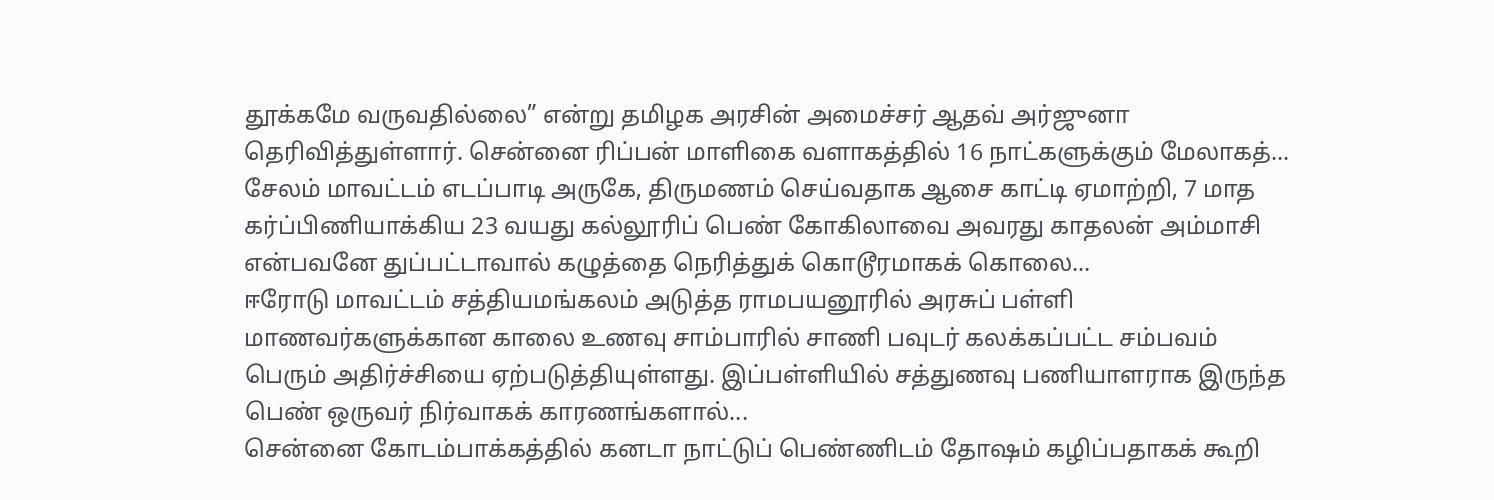தூக்கமே வருவதில்லை” என்று தமிழக அரசின் அமைச்சர் ஆதவ் அர்ஜுனா தெரிவித்துள்ளார். சென்னை ரிப்பன் மாளிகை வளாகத்தில் 16 நாட்களுக்கும் மேலாகத்...
சேலம் மாவட்டம் எடப்பாடி அருகே, திருமணம் செய்வதாக ஆசை காட்டி ஏமாற்றி, 7 மாத கர்ப்பிணியாக்கிய 23 வயது கல்லூரிப் பெண் கோகிலாவை அவரது காதலன் அம்மாசி என்பவனே துப்பட்டாவால் கழுத்தை நெரித்துக் கொடூரமாகக் கொலை...
ஈரோடு மாவட்டம் சத்தியமங்கலம் அடுத்த ராமபயனூரில் அரசுப் பள்ளி மாணவர்களுக்கான காலை உணவு சாம்பாரில் சாணி பவுடர் கலக்கப்பட்ட சம்பவம் பெரும் அதிர்ச்சியை ஏற்படுத்தியுள்ளது. இப்பள்ளியில் சத்துணவு பணியாளராக இருந்த பெண் ஒருவர் நிர்வாகக் காரணங்களால்...
சென்னை கோடம்பாக்கத்தில் கனடா நாட்டுப் பெண்ணிடம் தோஷம் கழிப்பதாகக் கூறி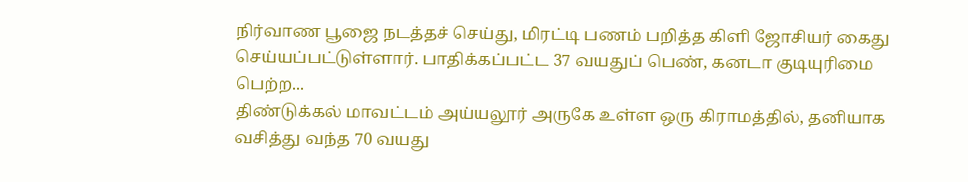நிர்வாண பூஜை நடத்தச் செய்து, மிரட்டி பணம் பறித்த கிளி ஜோசியர் கைது செய்யப்பட்டுள்ளார். பாதிக்கப்பட்ட 37 வயதுப் பெண், கனடா குடியுரிமை பெற்ற...
திண்டுக்கல் மாவட்டம் அய்யலூர் அருகே உள்ள ஒரு கிராமத்தில், தனியாக வசித்து வந்த 70 வயது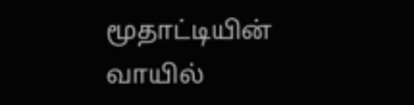மூதாட்டியின் வாயில்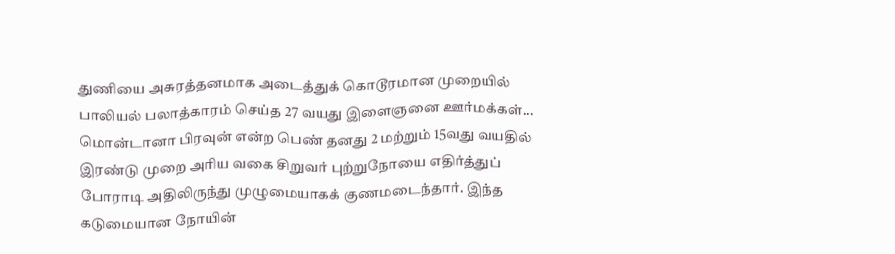துணியை அசுரத்தனமாக அடைத்துக் கொடூரமான முறையில் பாலியல் பலாத்காரம் செய்த 27 வயது இளைஞனை ஊர்மக்கள்...
மொன்டானா பிரவுன் என்ற பெண் தனது 2 மற்றும் 15வது வயதில் இரண்டு முறை அரிய வகை சிறுவர் புற்றுநோயை எதிர்த்துப் போராடி அதிலிருந்து முழுமையாகக் குணமடைந்தார். இந்த கடுமையான நோயின்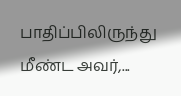பாதிப்பிலிருந்து மீண்ட அவர்,...